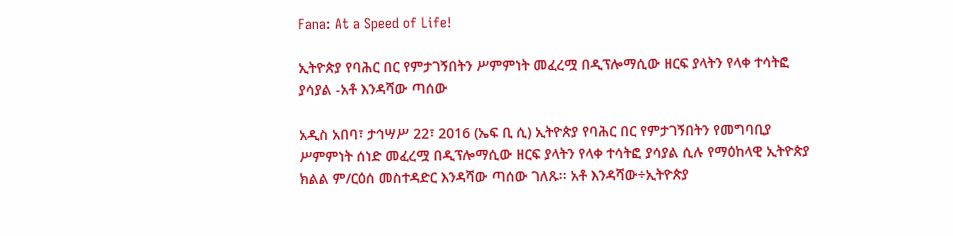Fana: At a Speed of Life!

ኢትዮጵያ የባሕር በር የምታገኝበትን ሥምምነት መፈረሟ በዲፕሎማሲው ዘርፍ ያላትን የላቀ ተሳትፎ ያሳያል -አቶ እንዳሻው ጣሰው

አዲስ አበባ፣ ታኅሣሥ 22፣ 2016 (ኤፍ ቢ ሲ) ኢትዮጵያ የባሕር በር የምታገኝበትን የመግባቢያ ሥምምነት ሰነድ መፈረሟ በዲፕሎማሲው ዘርፍ ያላትን የላቀ ተሳትፎ ያሳያል ሲሉ የማዕከላዊ ኢትዮጵያ ክልል ም/ርዕሰ መስተዳድር እንዳሻው ጣሰው ገለጹ፡፡ አቶ እንዳሻው÷ኢትዮጵያ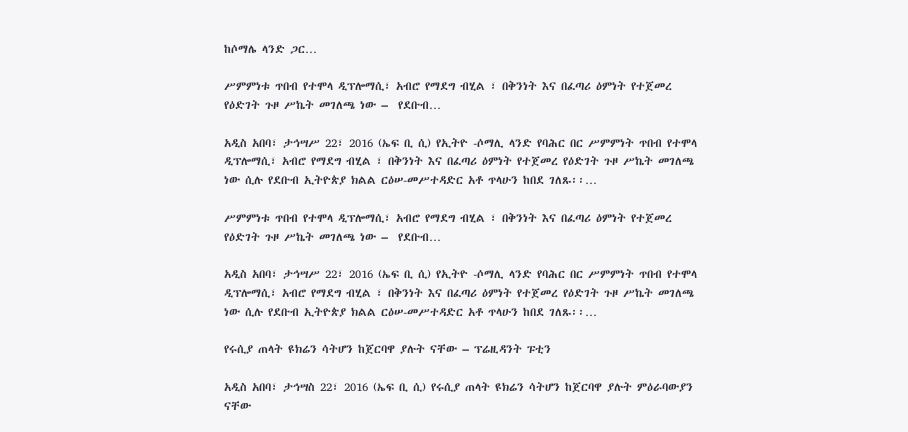ከሶማሌ ላንድ ጋር…

ሥምምነቱ ጥበብ የተሞላ ዲፕሎማሲ፣ አብሮ የማደግ ብሂል ፣ በቅንነት እና በፈጣሪ ዕምነት የተጀመረ የዕድገት ጉዞ ሥኬት መገለጫ ነው –  የደቡብ…

አዲስ አበባ፣ ታኅሣሥ 22፣ 2016 (ኤፍ ቢ ሲ) የኢትዮ -ሶማሊ ላንድ የባሕር በር ሥምምነት ጥበብ የተሞላ ዲፕሎማሲ፣ አብሮ የማደግ ብሂል ፣ በቅንነት እና በፈጣሪ ዕምነት የተጀመረ የዕድገት ጉዞ ሥኬት መገለጫ ነው ሲሉ የደቡብ ኢትዮጵያ ክልል ርዕሠ-መሥተዳድር አቶ ጥላሁን ከበደ ገለጹ፡፡…

ሥምምነቱ ጥበብ የተሞላ ዲፕሎማሲ፣ አብሮ የማደግ ብሂል ፣ በቅንነት እና በፈጣሪ ዕምነት የተጀመረ የዕድገት ጉዞ ሥኬት መገለጫ ነው –  የደቡብ…

አዲስ አበባ፣ ታኅሣሥ 22፣ 2016 (ኤፍ ቢ ሲ) የኢትዮ -ሶማሊ ላንድ የባሕር በር ሥምምነት ጥበብ የተሞላ ዲፕሎማሲ፣ አብሮ የማደግ ብሂል ፣ በቅንነት እና በፈጣሪ ዕምነት የተጀመረ የዕድገት ጉዞ ሥኬት መገለጫ ነው ሲሉ የደቡብ ኢትዮጵያ ክልል ርዕሠ-መሥተዳድር አቶ ጥላሁን ከበደ ገለጹ፡፡…

የሩሲያ ጠላት ዩክሬን ሳትሆን ከጀርባዋ ያሉት ናቸው – ፕሬዚዳንት ፑቲን

አዲስ አበባ፣ ታኅሣስ 22፣ 2016 (ኤፍ ቢ ሲ) የሩሲያ ጠላት ዩክሬን ሳትሆን ከጀርባዋ ያሉት ምዕራባውያን ናቸው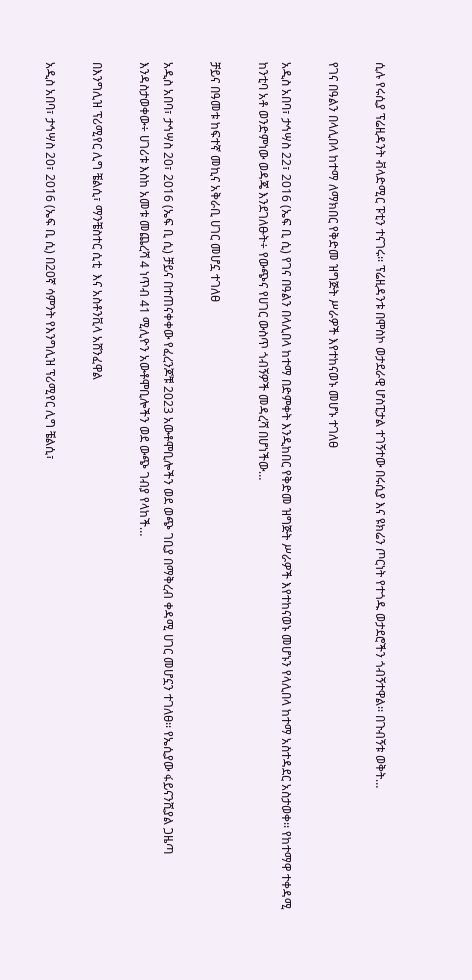ሲሉ የሩሲያ ፕሬዚዳንት ቭላድሚር ፑቲን ተናገሩ፡፡ ፕሬዚዳንቱ በሞስኮ ወታደራዊ ሆስፒታል ተገኝተው በሩሲያ እና ዩክሬን ጦርነት የተጎዱ ወታደሮችን ጎብኝተዋል፡፡ በጉብኝቱ ወቅት…

የገና በዓልን በላሊበላ ከተማ ለማክበር የቅድመ ዝግጅት ሥራዎች እየተከናወኑ መሆኑ ተገለፀ

አዲስ አበባ፣ ታኅሣስ 22፣ 2016 (ኤፍ ቢ ሲ) የገና በዓልን በላሊበላ ከተማ በድምቀት እንዲከበር የቅድመ ዝግጅት ሥራዎች እየተከናወኑ መሆኑን የላሊበላ ከተማ አስተዳደር አስታወቀ፡፡ የከተማዋ ተቀዳሚ ከንቲባ አቶ ወንድምነው ወዳጄ እንደገለፁት÷ የውጭና የሀገር ውስጥ ጎብኝዎች መዳረሻ በሆነችው…

ቻይና በዓመቱ ከፍተኛ መኪና አቅራቢ ሀገር መሆኗ ተገለፀ

አዲስ አበባ፣ ታኅሣስ 20፣ 2016 (ኤፍ ቢ ሲ) ቻይና በተጠናቀቀው የፈረንጆቹ 2023 አውቶሞቢሎችን ወደ ወጭ ገቢያ በማቅረብ ቀዳሚ ሀገር መሆኗን ተገለፀ፡፡ የኤሲያው ፋይናንሺያል ጋዜጣ እንዳስታወቀው÷ ሀገሪቱ እስከ አመቱ መጨረሻ 4 ነጥብ 41 ሚሊዮን አውቶሞቢሎችን ወደ ውጭ ገብያ የላከች…

በእንግሊዝ ፕሪሚየር ሊግ ቼልሲ፣ ማንቼስተር ሲቲ  እና አስቶንቪላ አሸንፈዋል

አዲስ አበባ፣ ታኅሣስ 20፣ 2016 (ኤፍ ቢ ሲ) በ20ኛ ሳምንት የእንግሊዝ ፕሪሚየር ሊግ ቼልሲ፣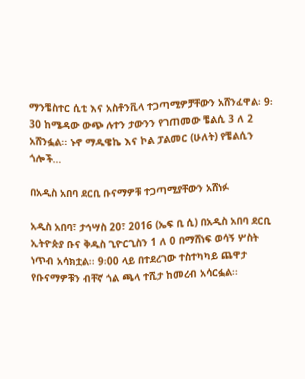ማንቼስተር ሲቲ እና አስቶንቪላ ተጋጣሚዎቻቸውን አሸንፈዋል፡ 9፡30 ከሜዳው ውጭ ሉተን ታውንን የገጠመው ቼልሲ 3 ለ 2 አሸንፏል፡፡ ኑኖ ማዱዌኬ እና ኮል ፓልመር (ሁለት) የቼልሲን ጎሎች…

በአዲስ አበባ ደርቢ ቡናማዎቹ ተጋጣሚያቸውን አሸነፉ

አዲስ አበባ፣ ታኅሣስ 20፣ 2016 (ኤፍ ቢ ሲ) በአዲስ አበባ ደርቢ ኢትዮጵያ ቡና ቅዱስ ጊዮርጊስን 1 ለ 0 በማሸነፍ ወሳኝ ሦስት ነጥብ አሳክቷል፡፡ 9፡00 ላይ በተደረገው ተስተካካይ ጨዋታ የቡናማዎቹን ብቸኛ ጎል ጫላ ተሺታ ከመረብ አሳርፏል፡፡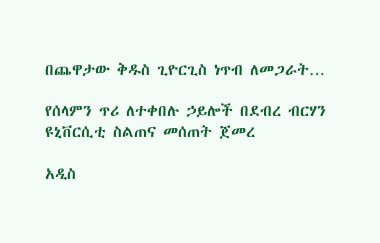በጨዋታው ቅዱስ ጊዮርጊስ ነጥብ ለመጋራት…

የሰላምን ጥሪ ለተቀበሉ ኃይሎች በደብረ ብርሃን ዩኒቨርሲቲ ስልጠና መሰጠት ጀመረ

አዲስ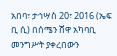አበባ፣ ታኅሣስ 20፣ 2016 (ኤፍ ቢ ሲ) በሰሜን ሸዋ አካባቢ መንግሥት ያቀረበውን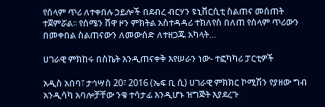የሰላም ጥሪ ለተቀበሉ ኃይሎች በደብረ ብርሃን ዩኒቨርሲቲ ስልጠና መሰጠት ተጀምሯል፡፡ የሰሜን ሸዋ ዞን ምክትል አስተዳዳሪ ተክለየስ በለጠ የሰላም ጥሪውን በመቀበል ስልጠናውን ለመውሰድ ለተዘጋጁ አካላት…

ሀገራዊ ምክከሩ በስኬት እንዲጠናቀቅ እየሠራን ነው- ተፎካካሪ ፓርቲዎች

አዲስ አበባ፣ ታኅሣስ 20፣ 2016 (ኤፍ ቢ ሲ) ሀገራዊ ምክክር ኮሚሽን የያዘው ግብ አንዲሳካ አባሎቻቸው ንቁ ተሳታፊ እንዲሆኑ ዝግጅት እያደረጉ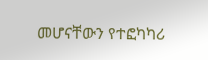መሆናቸውን የተፎካካሪ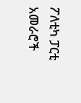ፖለቲካ ፓርቲ አመራሮች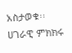አስታወቁ፡፡ ሀገራዊ ምክክሩ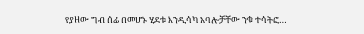የያዘው ግብ ሰፊ በመሆኑ ሂደቱ እንዲሳካ አባሎቻቸው ንቁ ተሳትፎ…